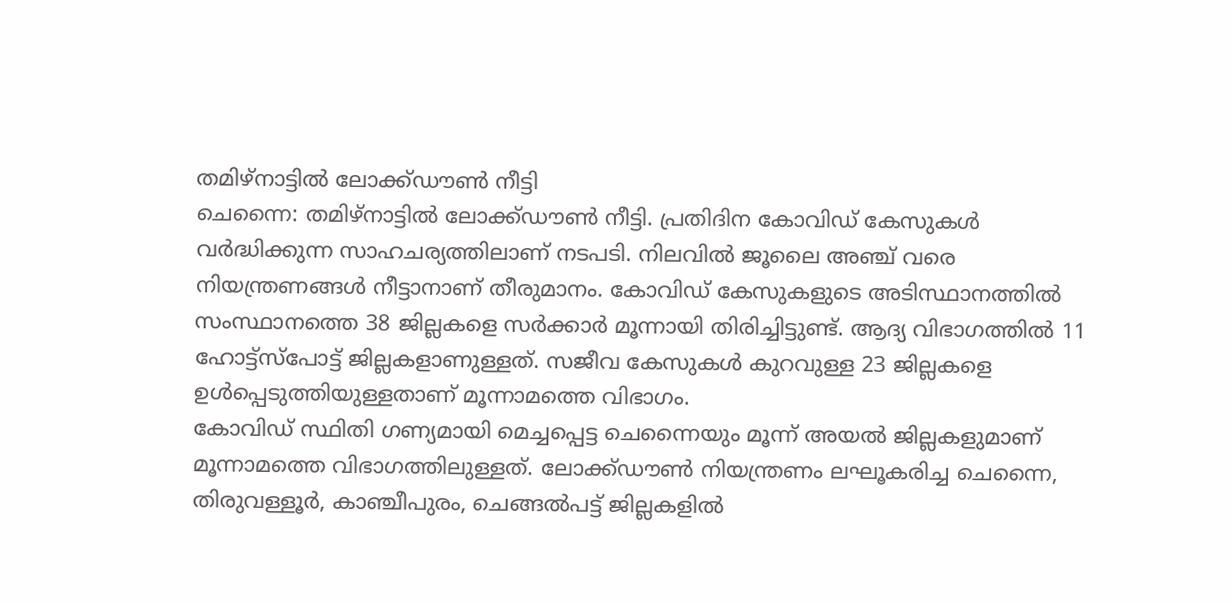തമിഴ്നാട്ടിൽ ലോക്ക്ഡൗൺ നീട്ടി
ചെന്നൈ: തമിഴ്നാട്ടിൽ ലോക്ക്ഡൗൺ നീട്ടി. പ്രതിദിന കോവിഡ് കേസുകൾ വർദ്ധിക്കുന്ന സാഹചര്യത്തിലാണ് നടപടി. നിലവിൽ ജൂലൈ അഞ്ച് വരെ നിയന്ത്രണങ്ങൾ നീട്ടാനാണ് തീരുമാനം. കോവിഡ് കേസുകളുടെ അടിസ്ഥാനത്തിൽ സംസ്ഥാനത്തെ 38 ജില്ലകളെ സർക്കാർ മൂന്നായി തിരിച്ചിട്ടുണ്ട്. ആദ്യ വിഭാഗത്തിൽ 11 ഹോട്ട്സ്പോട്ട് ജില്ലകളാണുള്ളത്. സജീവ കേസുകൾ കുറവുള്ള 23 ജില്ലകളെ ഉൾപ്പെടുത്തിയുള്ളതാണ് മൂന്നാമത്തെ വിഭാഗം.
കോവിഡ് സ്ഥിതി ഗണ്യമായി മെച്ചപ്പെട്ട ചെന്നൈയും മൂന്ന് അയൽ ജില്ലകളുമാണ് മൂന്നാമത്തെ വിഭാഗത്തിലുള്ളത്. ലോക്ക്ഡൗൺ നിയന്ത്രണം ലഘൂകരിച്ച ചെന്നൈ, തിരുവള്ളൂർ, കാഞ്ചീപുരം, ചെങ്ങൽപട്ട് ജില്ലകളിൽ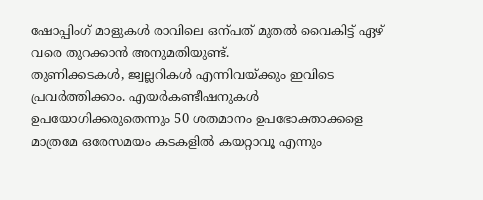ഷോപ്പിംഗ് മാളുകൾ രാവിലെ ഒന്പത് മുതൽ വൈകിട്ട് ഏഴ് വരെ തുറക്കാൻ അനുമതിയുണ്ട്.
തുണിക്കടകൾ, ജ്വല്ലറികൾ എന്നിവയ്ക്കും ഇവിടെ പ്രവർത്തിക്കാം. എയർകണ്ടീഷനുകൾ ഉപയോഗിക്കരുതെന്നും 50 ശതമാനം ഉപഭോക്താക്കളെ മാത്രമേ ഒരേസമയം കടകളിൽ കയറ്റാവൂ എന്നും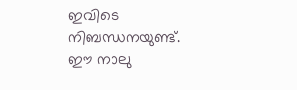ഇവിടെ നിബന്ധനയുണ്ട്. ഈ നാലു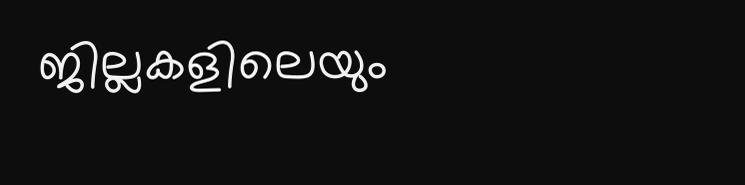ജില്ലകളിലെയും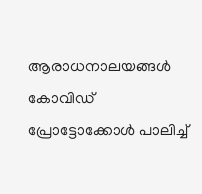ആരാധനാലയങ്ങൾ കോവിഡ് പ്രോട്ടോക്കോൾ പാലിച്ച്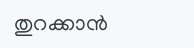തുറക്കാൻ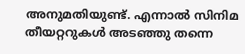അനുമതിയുണ്ട്. എന്നാൽ സിനിമ തീയറ്ററുകൾ അടഞ്ഞു തന്നെ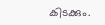കിടക്കും.